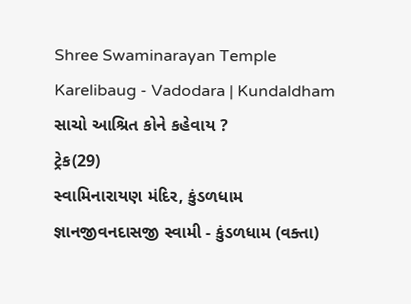Shree Swaminarayan Temple
Karelibaug - Vadodara | Kundaldham
સાચો આશ્રિત કોને કહેવાય ?
ટ્રેક(29)
સ્વામિનારાયણ મંદિર, કુંડળધામ
જ્ઞાનજીવનદાસજી સ્વામી - કુંડળધામ (વક્તા)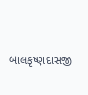બાલકૃષ્ણદાસજી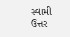સ્વામી
ઉત્તર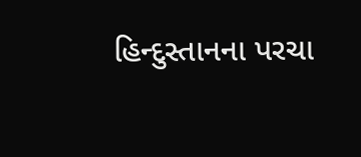હિન્દુસ્તાનના પરચા